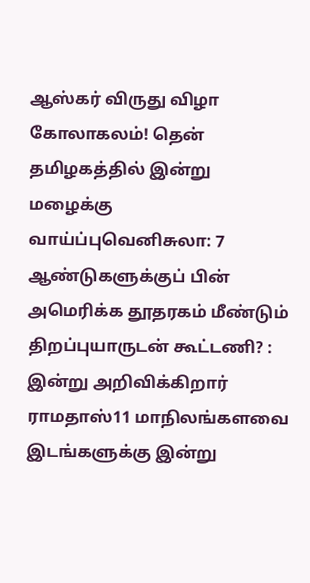ஆஸ்கர் விருது விழா கோலாகலம்! தென் தமிழகத்தில் இன்று மழைக்கு வாய்ப்புவெனிசுலா: 7 ஆண்டுகளுக்குப் பின் அமெரிக்க தூதரகம் மீண்டும் திறப்புயாருடன் கூட்டணி? : இன்று அறிவிக்கிறார் ராமதாஸ்11 மாநிலங்களவை இடங்களுக்கு இன்று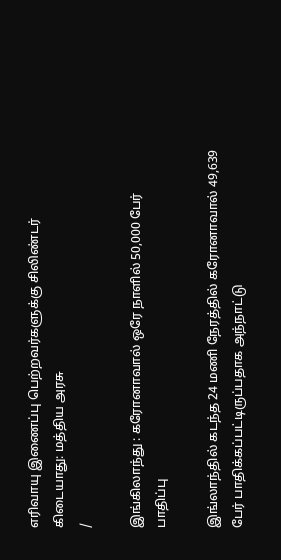எரிவாயு இணைப்பு பெற்றவர்களுக்கு சிலிண்டர் கிடையாது: மத்திய அரசு
/

இங்கிலாந்து : கரோனாவால் ஒரே நாளில் 50,000 பேர் பாதிப்பு

இங்லாந்தில் கடந்த 24 மணி நேரத்தில் கரோனாவால் 49,639 பேர் பாதிக்கப்பட்டிருப்பதாக அந்நாட்டு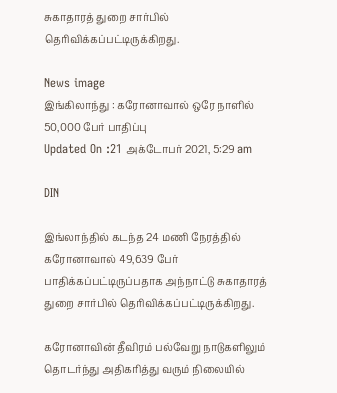சுகாதாரத் துறை சார்பில் தெரிவிக்கப்பட்டிருக்கிறது.

News image
இங்கிலாந்து : கரோனாவால் ஒரே நாளில் 50,000 பேர் பாதிப்பு
Updated On :21 அக்டோபர் 2021, 5:29 am

DIN

இங்லாந்தில் கடந்த 24 மணி நேரத்தில் கரோனாவால் 49,639 பேர் பாதிக்கப்பட்டிருப்பதாக அந்நாட்டு சுகாதாரத் துறை சார்பில் தெரிவிக்கப்பட்டிருக்கிறது.

கரோனாவின் தீவிரம் பல்வேறு நாடுகளிலும் தொடர்ந்து அதிகரித்து வரும் நிலையில்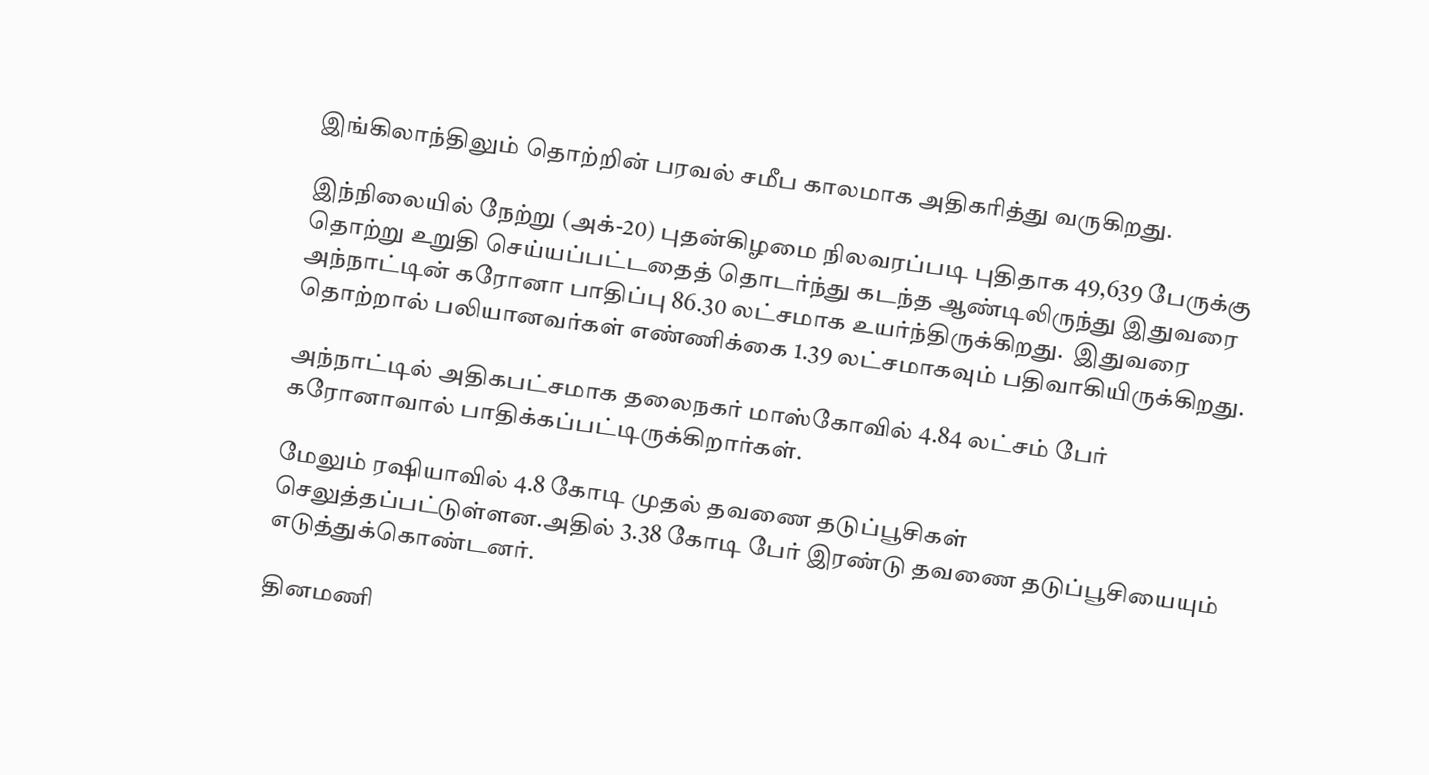இங்கிலாந்திலும் தொற்றின் பரவல் சமீப காலமாக அதிகரித்து வருகிறது.

இந்நிலையில் நேற்று (அக்-20) புதன்கிழமை நிலவரப்படி புதிதாக 49,639 பேருக்கு தொற்று உறுதி செய்யப்பட்டதைத் தொடர்ந்து கடந்த ஆண்டிலிருந்து இதுவரை  அந்நாட்டின் கரோனா பாதிப்பு 86.30 லட்சமாக உயர்ந்திருக்கிறது.  இதுவரை தொற்றால் பலியானவர்கள் எண்ணிக்கை 1.39 லட்சமாகவும் பதிவாகியிருக்கிறது.

அந்நாட்டில் அதிகபட்சமாக தலைநகர் மாஸ்கோவில் 4.84 லட்சம் பேர் கரோனாவால் பாதிக்கப்பட்டிருக்கிறார்கள்.

மேலும் ரஷியாவில் 4.8 கோடி முதல் தவணை தடுப்பூசிகள் செலுத்தப்பட்டுள்ளன.அதில் 3.38 கோடி பேர் இரண்டு தவணை தடுப்பூசியையும் எடுத்துக்கொண்டனர்.

தினமணி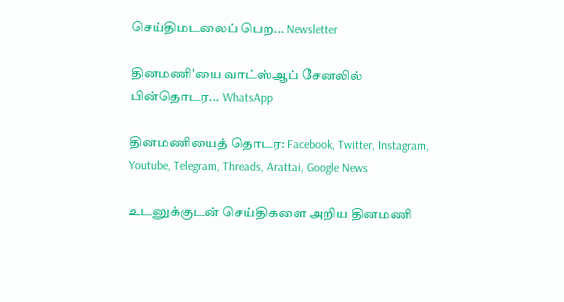செய்திமடலைப் பெற... Newsletter

தினமணி'யை வாட்ஸ்ஆப் சேனலில் பின்தொடர... WhatsApp

தினமணியைத் தொடர: Facebook, Twitter, Instagram, Youtube, Telegram, Threads, Arattai, Google News

உடனுக்குடன் செய்திகளை அறிய தினமணி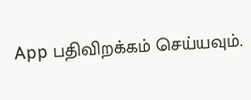App பதிவிறக்கம் செய்யவும்.